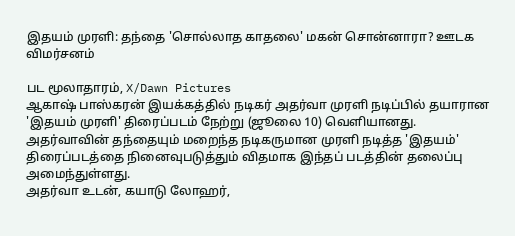இதயம் முரளி: தந்தை 'சொல்லாத காதலை' மகன் சொன்னாரா? ஊடக விமர்சனம்

பட மூலாதாரம், X/Dawn Pictures
ஆகாஷ் பாஸ்கரன் இயக்கத்தில் நடிகர் அதர்வா முரளி நடிப்பில் தயாரான 'இதயம் முரளி' திரைப்படம் நேற்று (ஜூலை 10) வெளியானது.
அதர்வாவின் தந்தையும் மறைந்த நடிகருமான முரளி நடித்த 'இதயம்' திரைப்படத்தை நினைவுபடுத்தும் விதமாக இந்தப் படத்தின் தலைப்பு அமைந்துள்ளது.
அதர்வா உடன், கயாடு லோஹர்,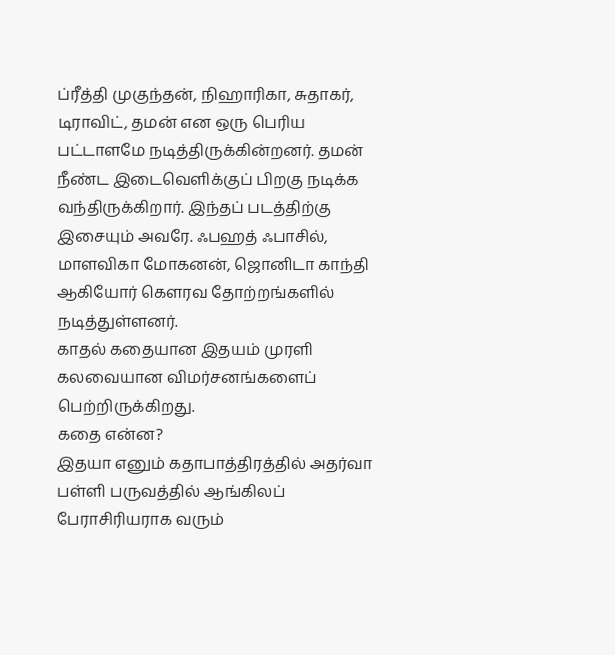ப்ரீத்தி முகுந்தன், நிஹாரிகா, சுதாகர், டிராவிட், தமன் என ஒரு பெரிய பட்டாளமே நடித்திருக்கின்றனர். தமன் நீண்ட இடைவெளிக்குப் பிறகு நடிக்க வந்திருக்கிறார். இந்தப் படத்திற்கு இசையும் அவரே. ஃபஹத் ஃபாசில், மாளவிகா மோகனன், ஜொனிடா காந்தி ஆகியோர் கௌரவ தோற்றங்களில் நடித்துள்ளனர்.
காதல் கதையான இதயம் முரளி கலவையான விமர்சனங்களைப் பெற்றிருக்கிறது.
கதை என்ன?
இதயா எனும் கதாபாத்திரத்தில் அதர்வா பள்ளி பருவத்தில் ஆங்கிலப் பேராசிரியராக வரும்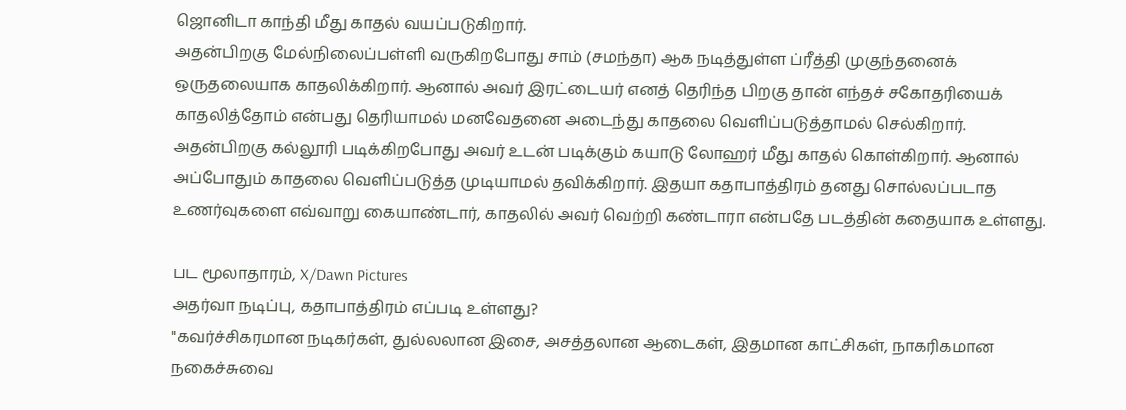ஜொனிடா காந்தி மீது காதல் வயப்படுகிறார்.
அதன்பிறகு மேல்நிலைப்பள்ளி வருகிறபோது சாம் (சமந்தா) ஆக நடித்துள்ள ப்ரீத்தி முகுந்தனைக் ஒருதலையாக காதலிக்கிறார். ஆனால் அவர் இரட்டையர் எனத் தெரிந்த பிறகு தான் எந்தச் சகோதரியைக் காதலித்தோம் என்பது தெரியாமல் மனவேதனை அடைந்து காதலை வெளிப்படுத்தாமல் செல்கிறார்.
அதன்பிறகு கல்லூரி படிக்கிறபோது அவர் உடன் படிக்கும் கயாடு லோஹர் மீது காதல் கொள்கிறார். ஆனால் அப்போதும் காதலை வெளிப்படுத்த முடியாமல் தவிக்கிறார். இதயா கதாபாத்திரம் தனது சொல்லப்படாத உணர்வுகளை எவ்வாறு கையாண்டார், காதலில் அவர் வெற்றி கண்டாரா என்பதே படத்தின் கதையாக உள்ளது.

பட மூலாதாரம், X/Dawn Pictures
அதர்வா நடிப்பு, கதாபாத்திரம் எப்படி உள்ளது?
"கவர்ச்சிகரமான நடிகர்கள், துல்லலான இசை, அசத்தலான ஆடைகள், இதமான காட்சிகள், நாகரிகமான நகைச்சுவை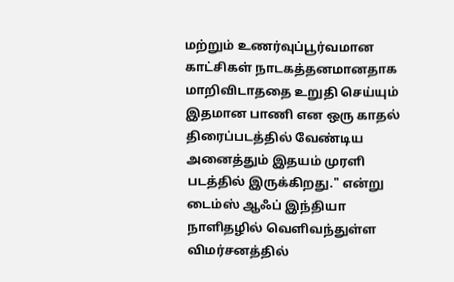மற்றும் உணர்வுப்பூர்வமான காட்சிகள் நாடகத்தனமானதாக மாறிவிடாததை உறுதி செய்யும் இதமான பாணி என ஒரு காதல் திரைப்படத்தில் வேண்டிய அனைத்தும் இதயம் முரளி படத்தில் இருக்கிறது." என்று டைம்ஸ் ஆஃப் இந்தியா நாளிதழில் வெளிவந்துள்ள விமர்சனத்தில்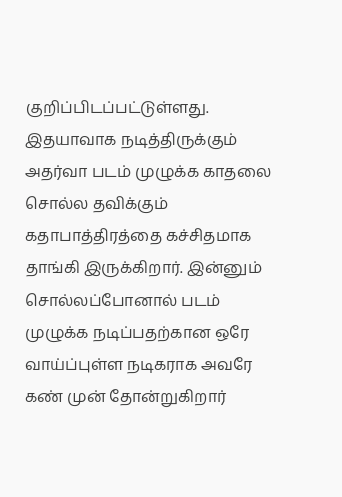குறிப்பிடப்பட்டுள்ளது.
இதயாவாக நடித்திருக்கும் அதர்வா படம் முழுக்க காதலை சொல்ல தவிக்கும் கதாபாத்திரத்தை கச்சிதமாக தாங்கி இருக்கிறார். இன்னும் சொல்லப்போனால் படம் முழுக்க நடிப்பதற்கான ஒரே வாய்ப்புள்ள நடிகராக அவரே கண் முன் தோன்றுகிறார்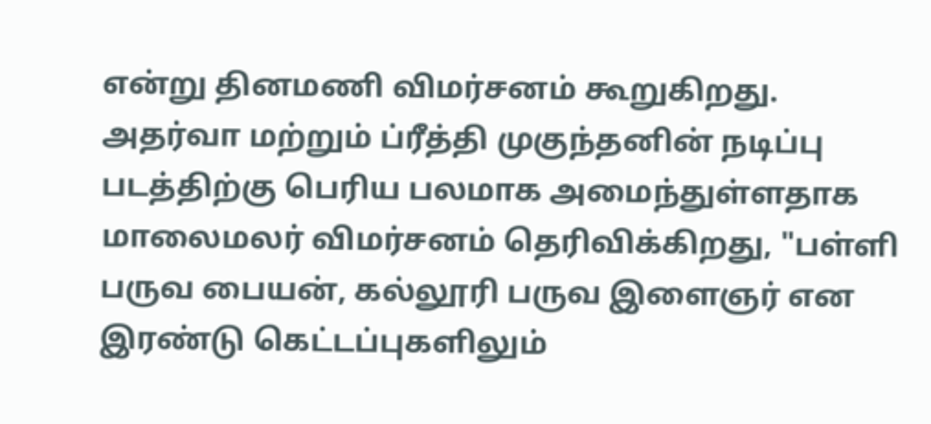என்று தினமணி விமர்சனம் கூறுகிறது.
அதர்வா மற்றும் ப்ரீத்தி முகுந்தனின் நடிப்பு படத்திற்கு பெரிய பலமாக அமைந்துள்ளதாக மாலைமலர் விமர்சனம் தெரிவிக்கிறது, "பள்ளி பருவ பையன், கல்லூரி பருவ இளைஞர் என இரண்டு கெட்டப்புகளிலும்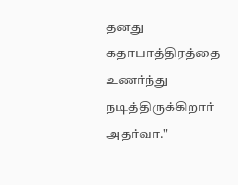தனது கதாபாத்திரத்தை உணர்ந்து நடித்திருக்கிறார் அதர்வா."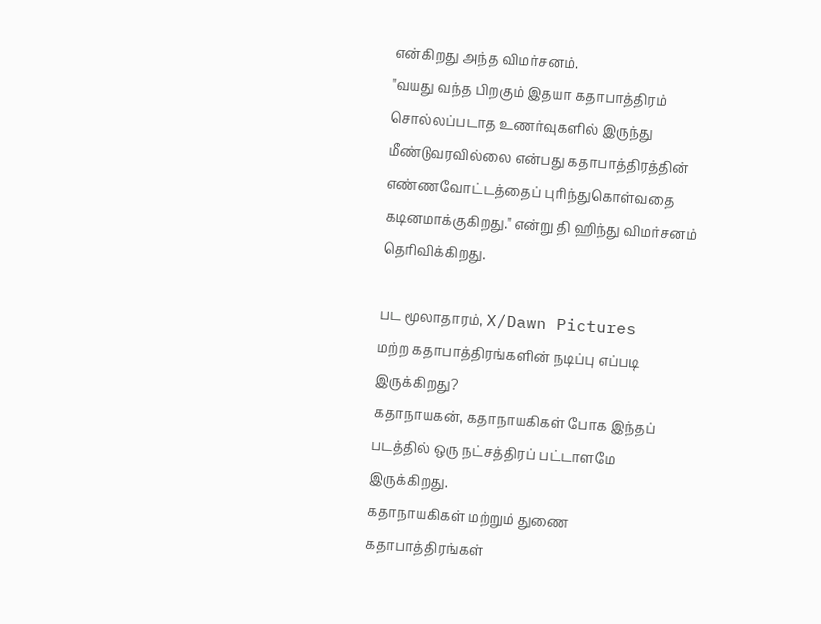என்கிறது அந்த விமர்சனம்.
"வயது வந்த பிறகும் இதயா கதாபாத்திரம் சொல்லப்படாத உணர்வுகளில் இருந்து மீண்டுவரவில்லை என்பது கதாபாத்திரத்தின் எண்ணவோட்டத்தைப் புரிந்துகொள்வதை கடினமாக்குகிறது." என்று தி ஹிந்து விமர்சனம் தெரிவிக்கிறது.

பட மூலாதாரம், X/Dawn Pictures
மற்ற கதாபாத்திரங்களின் நடிப்பு எப்படி இருக்கிறது?
கதாநாயகன், கதாநாயகிகள் போக இந்தப் படத்தில் ஒரு நட்சத்திரப் பட்டாளமே இருக்கிறது.
கதாநாயகிகள் மற்றும் துணை கதாபாத்திரங்கள்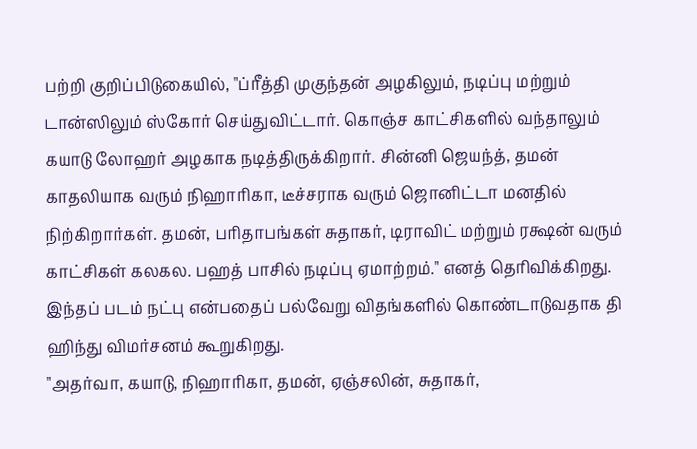பற்றி குறிப்பிடுகையில், "ப்ரீத்தி முகுந்தன் அழகிலும், நடிப்பு மற்றும் டான்ஸிலும் ஸ்கோர் செய்துவிட்டார். கொஞ்ச காட்சிகளில் வந்தாலும் கயாடு லோஹர் அழகாக நடித்திருக்கிறார். சின்னி ஜெயந்த், தமன் காதலியாக வரும் நிஹாரிகா, டீச்சராக வரும் ஜொனிட்டா மனதில் நிற்கிறார்கள். தமன், பரிதாபங்கள் சுதாகர், டிராவிட் மற்றும் ரக்ஷன் வரும் காட்சிகள் கலகல. பஹத் பாசில் நடிப்பு ஏமாற்றம்." எனத் தெரிவிக்கிறது.
இந்தப் படம் நட்பு என்பதைப் பல்வேறு விதங்களில் கொண்டாடுவதாக தி ஹிந்து விமர்சனம் கூறுகிறது.
"அதர்வா, கயாடு, நிஹாரிகா, தமன், ஏஞ்சலின், சுதாகர்,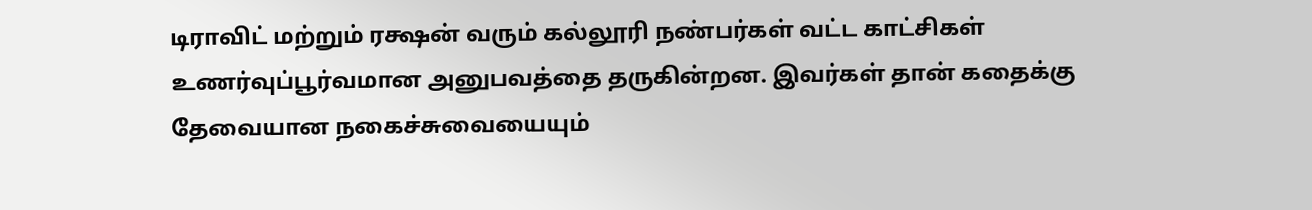டிராவிட் மற்றும் ரக்ஷன் வரும் கல்லூரி நண்பர்கள் வட்ட காட்சிகள் உணர்வுப்பூர்வமான அனுபவத்தை தருகின்றன. இவர்கள் தான் கதைக்கு தேவையான நகைச்சுவையையும்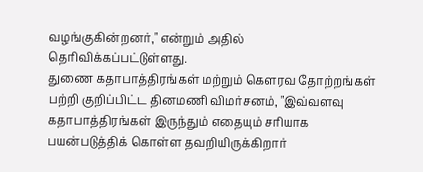வழங்குகின்றனர்," என்றும் அதில் தெரிவிக்கப்பட்டுள்ளது.
துணை கதாபாத்திரங்கள் மற்றும் கௌரவ தோற்றங்கள் பற்றி குறிப்பிட்ட தினமணி விமர்சனம், "இவ்வளவு கதாபாத்திரங்கள் இருந்தும் எதையும் சரியாக பயன்படுத்திக் கொள்ள தவறியிருக்கிறார்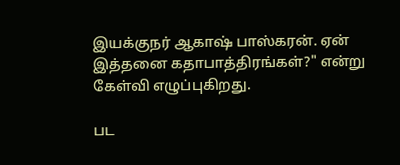இயக்குநர் ஆகாஷ் பாஸ்கரன். ஏன் இத்தனை கதாபாத்திரங்கள்?" என்று கேள்வி எழுப்புகிறது.

பட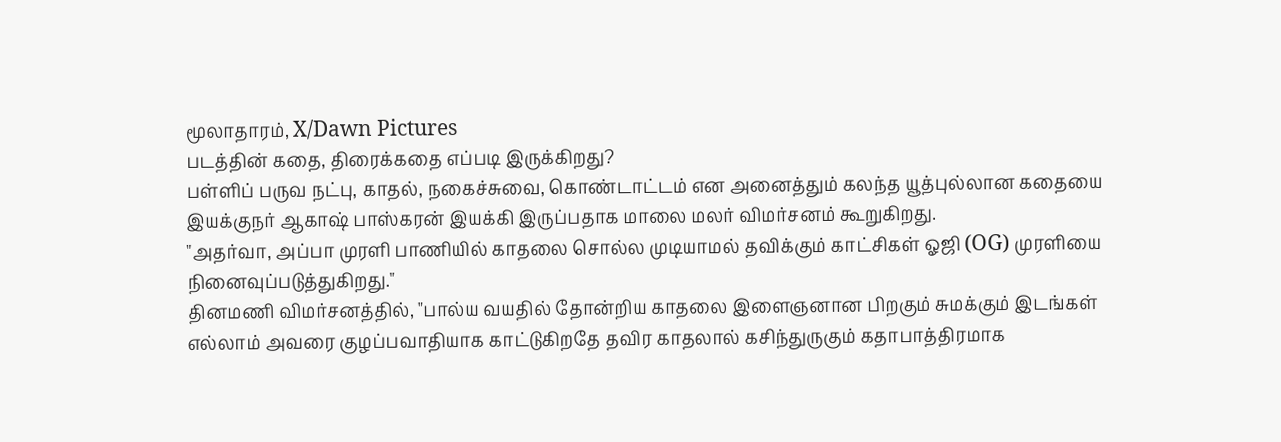மூலாதாரம், X/Dawn Pictures
படத்தின் கதை, திரைக்கதை எப்படி இருக்கிறது?
பள்ளிப் பருவ நட்பு, காதல், நகைச்சுவை, கொண்டாட்டம் என அனைத்தும் கலந்த யூத்புல்லான கதையை இயக்குநர் ஆகாஷ் பாஸ்கரன் இயக்கி இருப்பதாக மாலை மலர் விமர்சனம் கூறுகிறது.
"அதர்வா, அப்பா முரளி பாணியில் காதலை சொல்ல முடியாமல் தவிக்கும் காட்சிகள் ஓஜி (OG) முரளியை நினைவுப்படுத்துகிறது."
தினமணி விமர்சனத்தில், "பால்ய வயதில் தோன்றிய காதலை இளைஞனான பிறகும் சுமக்கும் இடங்கள் எல்லாம் அவரை குழப்பவாதியாக காட்டுகிறதே தவிர காதலால் கசிந்துருகும் கதாபாத்திரமாக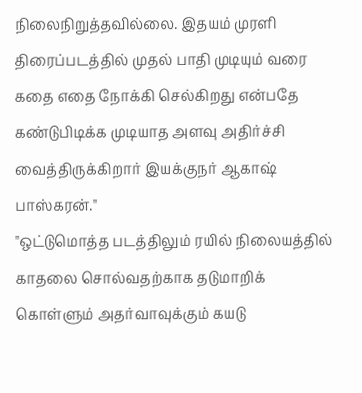நிலைநிறுத்தவில்லை. இதயம் முரளி திரைப்படத்தில் முதல் பாதி முடியும் வரை கதை எதை நோக்கி செல்கிறது என்பதே கண்டுபிடிக்க முடியாத அளவு அதிர்ச்சி வைத்திருக்கிறார் இயக்குநர் ஆகாஷ் பாஸ்கரன்."
"ஒட்டுமொத்த படத்திலும் ரயில் நிலையத்தில் காதலை சொல்வதற்காக தடுமாறிக் கொள்ளும் அதர்வாவுக்கும் கயடு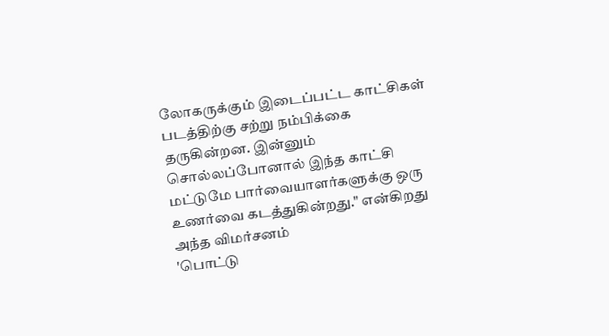லோகருக்கும் இடைப்பட்ட காட்சிகள் படத்திற்கு சற்று நம்பிக்கை தருகின்றன. இன்னும் சொல்லப்போனால் இந்த காட்சி மட்டுமே பார்வையாளர்களுக்கு ஒரு உணர்வை கடத்துகின்றது." என்கிறது அந்த விமர்சனம்
'பொட்டு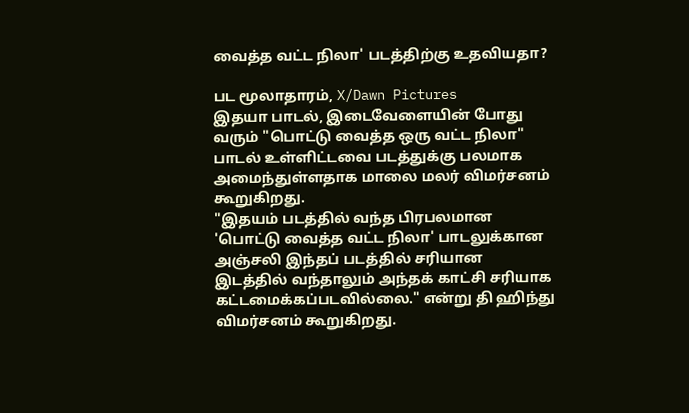வைத்த வட்ட நிலா' படத்திற்கு உதவியதா?

பட மூலாதாரம், X/Dawn Pictures
இதயா பாடல், இடைவேளையின் போது வரும் "பொட்டு வைத்த ஒரு வட்ட நிலா" பாடல் உள்ளிட்டவை படத்துக்கு பலமாக அமைந்துள்ளதாக மாலை மலர் விமர்சனம் கூறுகிறது.
"இதயம் படத்தில் வந்த பிரபலமான 'பொட்டு வைத்த வட்ட நிலா' பாடலுக்கான அஞ்சலி இந்தப் படத்தில் சரியான இடத்தில் வந்தாலும் அந்தக் காட்சி சரியாக கட்டமைக்கப்படவில்லை." என்று தி ஹிந்து விமர்சனம் கூறுகிறது.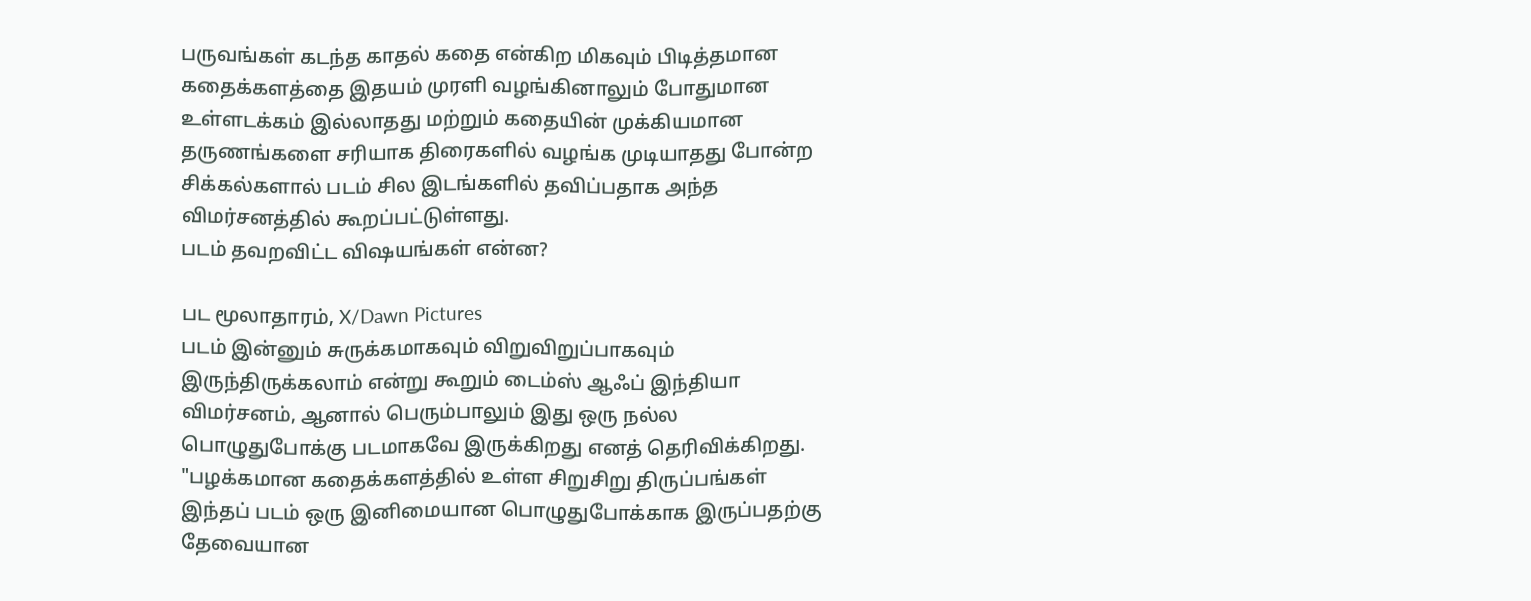பருவங்கள் கடந்த காதல் கதை என்கிற மிகவும் பிடித்தமான கதைக்களத்தை இதயம் முரளி வழங்கினாலும் போதுமான உள்ளடக்கம் இல்லாதது மற்றும் கதையின் முக்கியமான தருணங்களை சரியாக திரைகளில் வழங்க முடியாதது போன்ற சிக்கல்களால் படம் சில இடங்களில் தவிப்பதாக அந்த விமர்சனத்தில் கூறப்பட்டுள்ளது.
படம் தவறவிட்ட விஷயங்கள் என்ன?

பட மூலாதாரம், X/Dawn Pictures
படம் இன்னும் சுருக்கமாகவும் விறுவிறுப்பாகவும் இருந்திருக்கலாம் என்று கூறும் டைம்ஸ் ஆஃப் இந்தியா விமர்சனம், ஆனால் பெரும்பாலும் இது ஒரு நல்ல பொழுதுபோக்கு படமாகவே இருக்கிறது எனத் தெரிவிக்கிறது.
"பழக்கமான கதைக்களத்தில் உள்ள சிறுசிறு திருப்பங்கள் இந்தப் படம் ஒரு இனிமையான பொழுதுபோக்காக இருப்பதற்கு தேவையான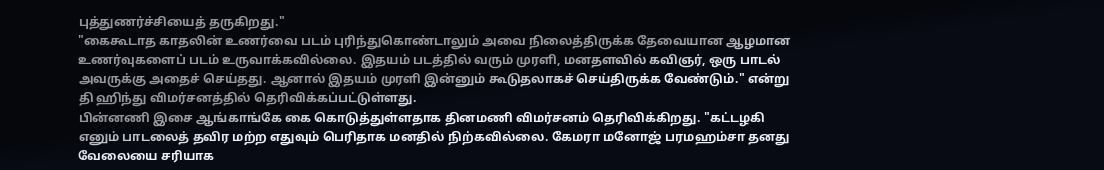புத்துணர்ச்சியைத் தருகிறது."
"கைகூடாத காதலின் உணர்வை படம் புரிந்துகொண்டாலும் அவை நிலைத்திருக்க தேவையான ஆழமான உணர்வுகளைப் படம் உருவாக்கவில்லை. இதயம் படத்தில் வரும் முரளி, மனதளவில் கவிஞர், ஒரு பாடல் அவருக்கு அதைச் செய்தது. ஆனால் இதயம் முரளி இன்னும் கூடுதலாகச் செய்திருக்க வேண்டும்." என்று தி ஹிந்து விமர்சனத்தில் தெரிவிக்கப்பட்டுள்ளது.
பின்னணி இசை ஆங்காங்கே கை கொடுத்துள்ளதாக தினமணி விமர்சனம் தெரிவிக்கிறது. "கட்டழகி எனும் பாடலைத் தவிர மற்ற எதுவும் பெரிதாக மனதில் நிற்கவில்லை. கேமரா மனோஜ் பரமஹம்சா தனது வேலையை சரியாக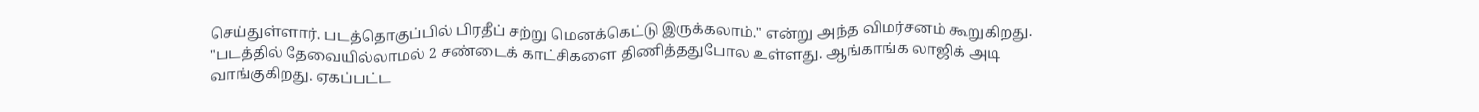செய்துள்ளார். படத்தொகுப்பில் பிரதீப் சற்று மெனக்கெட்டு இருக்கலாம்." என்று அந்த விமர்சனம் கூறுகிறது.
"படத்தில் தேவையில்லாமல் 2 சண்டைக் காட்சிகளை திணித்ததுபோல உள்ளது. ஆங்காங்க லாஜிக் அடி வாங்குகிறது. ஏகப்பட்ட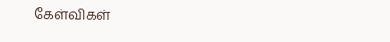கேள்விகள்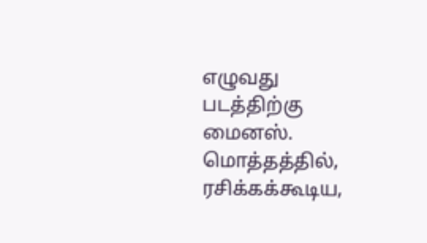எழுவது படத்திற்கு மைனஸ். மொத்தத்தில், ரசிக்கக்கூடிய,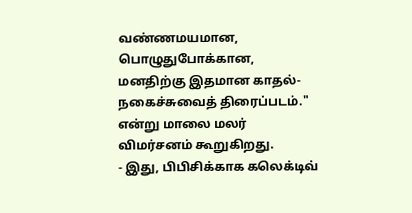வண்ணமயமான, பொழுதுபோக்கான, மனதிற்கு இதமான காதல்-நகைச்சுவைத் திரைப்படம்." என்று மாலை மலர் விமர்சனம் கூறுகிறது.
- இது, பிபிசிக்காக கலெக்டிவ்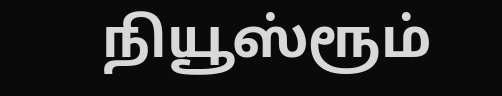நியூஸ்ரூம்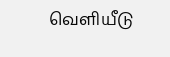வெளியீடு